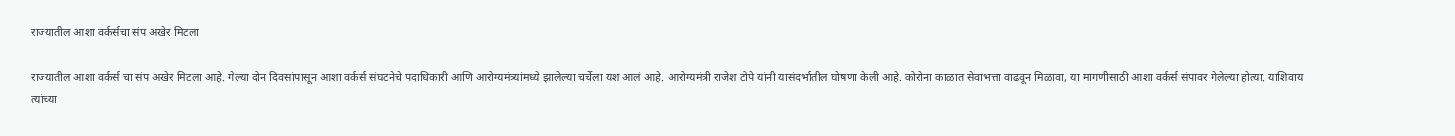राज्यातील आशा वर्कर्सचा संप अखेर मिटला

राज्यातील आशा वर्कर्स चा संप अखेर मिटला आहे. गेल्या दोन दिवसांपासून आशा वर्कर्स संघटनेचे पदाधिकारी आणि आरोग्यमंत्र्यांमध्ये झालेल्या चर्चेला यश आलं आहे. आरोग्यमंत्री राजेश टोपे यांनी यासंदर्भातील घोषणा केली आहे. कोरोना काळात सेवाभत्ता वाढवून मिळावा, या मागणीसाठी आशा वर्कर्स संपावर गेलेल्या होत्या. याशिवाय त्यांच्या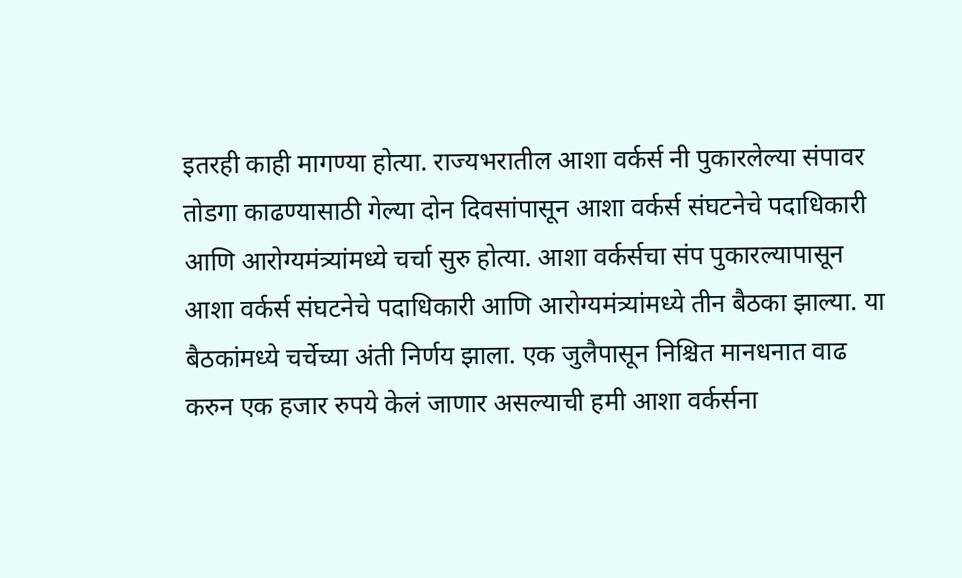इतरही काही मागण्या होत्या. राज्यभरातील आशा वर्कर्स नी पुकारलेल्या संपावर तोडगा काढण्यासाठी गेल्या दोन दिवसांपासून आशा वर्कर्स संघटनेचे पदाधिकारी आणि आरोग्यमंत्र्यांमध्ये चर्चा सुरु होत्या. आशा वर्कर्सचा संप पुकारल्यापासून आशा वर्कर्स संघटनेचे पदाधिकारी आणि आरोग्यमंत्र्यांमध्ये तीन बैठका झाल्या. या बैठकांमध्ये चर्चेच्या अंती निर्णय झाला. एक जुलैपासून निश्चित मानधनात वाढ करुन एक हजार रुपये केलं जाणार असल्याची हमी आशा वर्कर्सना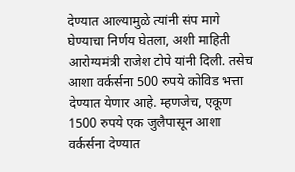देण्यात आल्यामुळे त्यांनी संप मागे घेण्याचा निर्णय घेतला, अशी माहिती आरोग्यमंत्री राजेश टोपे यांनी दिली. तसेच आशा वर्कर्सना 500 रुपये कोविड भत्ता देण्यात येणार आहे. म्हणजेच, एकूण 1500 रुपये एक जुलैपासून आशा वर्कर्सना देण्यात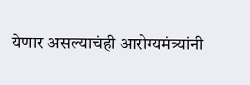येणार असल्याचंही आरोग्यमंत्र्यांनी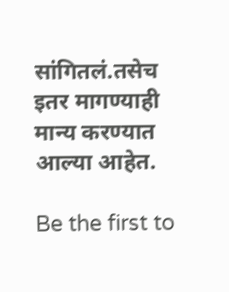सांगितलं.तसेच इतर मागण्याही मान्य करण्यात आल्या आहेत.

Be the first to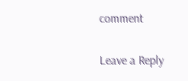comment

Leave a Reply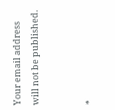Your email address will not be published.


*